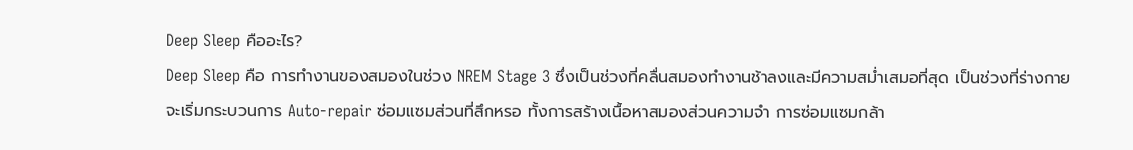Deep Sleep คืออะไร?
Deep Sleep คือ การทำงานของสมองในช่วง NREM Stage 3 ซึ่งเป็นช่วงที่คลื่นสมองทำงานช้าลงและมีความสม่ำเสมอที่สุด เป็นช่วงที่ร่างกายจะเริ่มกระบวนการ Auto-repair ซ่อมแซมส่วนที่สึกหรอ ทั้งการสร้างเนื้อหาสมองส่วนความจำ การซ่อมแซมกล้า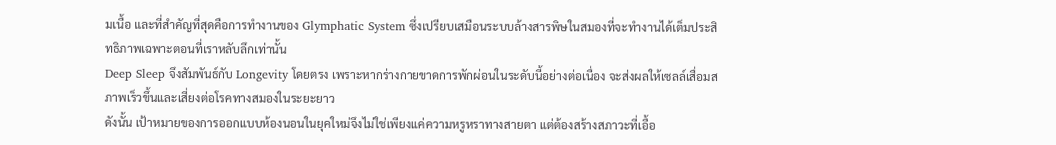มเนื้อ และที่สำคัญที่สุดคือการทำงานของ Glymphatic System ซึ่งเปรียบเสมือนระบบล้างสารพิษในสมองที่จะทำงานได้เต็มประสิทธิภาพเฉพาะตอนที่เราหลับลึกเท่านั้น
Deep Sleep จึงสัมพันธ์กับ Longevity โดยตรง เพราะหากร่างกายขาดการพักผ่อนในระดับนี้อย่างต่อเนื่อง จะส่งผลให้เซลล์เสื่อมสภาพเร็วขึ้นและเสี่ยงต่อโรคทางสมองในระยะยาว
ดังนั้น เป้าหมายของการออกแบบห้องนอนในยุคใหม่จึงไม่ใช่เพียงแค่ความหรูหราทางสายตา แต่ต้องสร้างสภาวะที่เอื้อ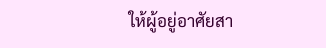ให้ผู้อยู่อาศัยสา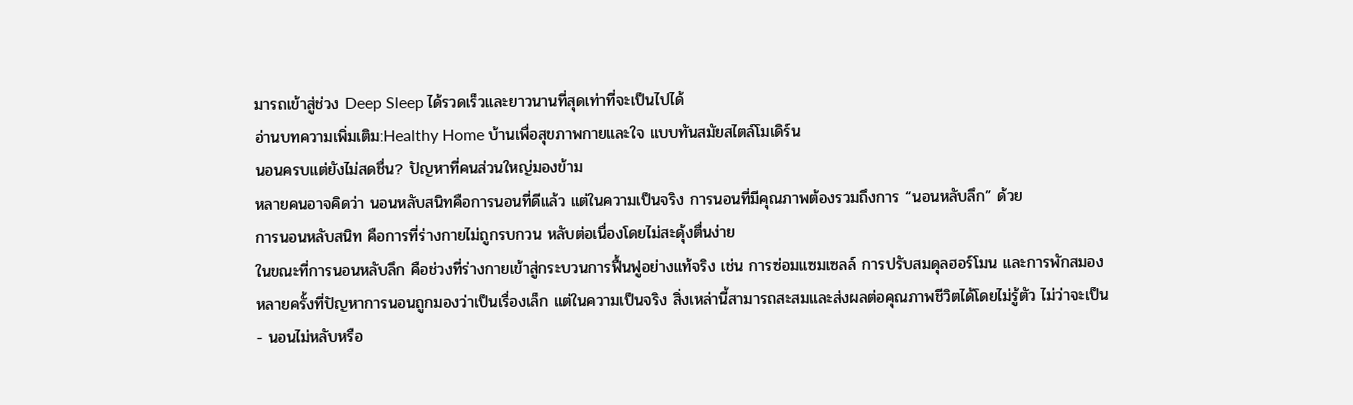มารถเข้าสู่ช่วง Deep Sleep ได้รวดเร็วและยาวนานที่สุดเท่าที่จะเป็นไปได้
อ่านบทความเพิ่มเติม:Healthy Home บ้านเพื่อสุขภาพกายและใจ แบบทันสมัยสไตล์โมเดิร์น
นอนครบแต่ยังไม่สดชื่น? ปัญหาที่คนส่วนใหญ่มองข้าม
หลายคนอาจคิดว่า นอนหลับสนิทคือการนอนที่ดีแล้ว แต่ในความเป็นจริง การนอนที่มีคุณภาพต้องรวมถึงการ “นอนหลับลึก” ด้วย
การนอนหลับสนิท คือการที่ร่างกายไม่ถูกรบกวน หลับต่อเนื่องโดยไม่สะดุ้งตื่นง่าย
ในขณะที่การนอนหลับลึก คือช่วงที่ร่างกายเข้าสู่กระบวนการฟื้นฟูอย่างแท้จริง เช่น การซ่อมแซมเซลล์ การปรับสมดุลฮอร์โมน และการพักสมอง
หลายครั้งที่ปัญหาการนอนถูกมองว่าเป็นเรื่องเล็ก แต่ในความเป็นจริง สิ่งเหล่านี้สามารถสะสมและส่งผลต่อคุณภาพชีวิตได้โดยไม่รู้ตัว ไม่ว่าจะเป็น
- นอนไม่หลับหรือ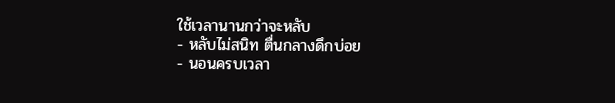ใช้เวลานานกว่าจะหลับ
- หลับไม่สนิท ตื่นกลางดึกบ่อย
- นอนครบเวลา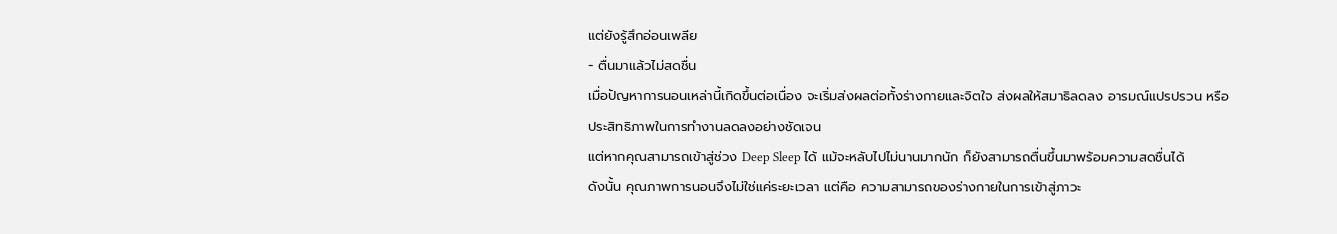แต่ยังรู้สึกอ่อนเพลีย
- ตื่นมาแล้วไม่สดชื่น
เมื่อปัญหาการนอนเหล่านี้เกิดขึ้นต่อเนื่อง จะเริ่มส่งผลต่อทั้งร่างกายและจิตใจ ส่งผลให้สมาธิลดลง อารมณ์แปรปรวน หรือประสิทธิภาพในการทำงานลดลงอย่างชัดเจน
แต่หากคุณสามารถเข้าสู่ช่วง Deep Sleep ได้ แม้จะหลับไปไม่นานมากนัก ก็ยังสามารถตื่นขึ้นมาพร้อมความสดชื่นได้
ดังนั้น คุณภาพการนอนจึงไม่ใช่แค่ระยะเวลา แต่คือ ความสามารถของร่างกายในการเข้าสู่ภาวะ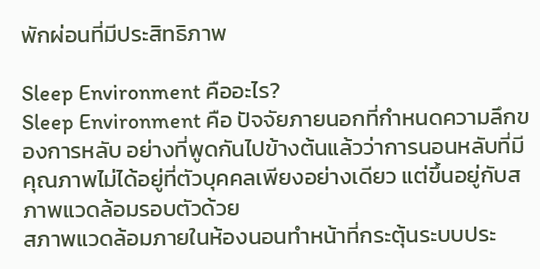พักผ่อนที่มีประสิทธิภาพ

Sleep Environment คืออะไร?
Sleep Environment คือ ปัจจัยภายนอกที่กำหนดความลึกของการหลับ อย่างที่พูดกันไปข้างต้นแล้วว่าการนอนหลับที่มีคุณภาพไม่ได้อยู่ที่ตัวบุคคลเพียงอย่างเดียว แต่ขึ้นอยู่กับสภาพแวดล้อมรอบตัวด้วย
สภาพแวดล้อมภายในห้องนอนทำหน้าที่กระตุ้นระบบประ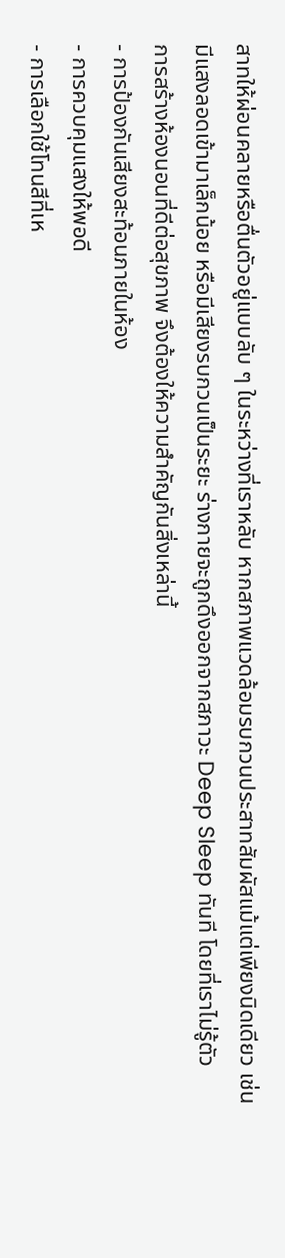สาทให้ผ่อนคลายหรือตื่นตัวอยู่แบบลับ ๆ ในระหว่างที่เราหลับ หากสภาพแวดล้อมรบกวนประสาทสัมผัสแม้แต่เพียงนิดเดียว เช่น มีแสงลอดเข้ามาเล็กน้อย หรือมีเสียงรบกวนเป็นระยะ ร่างกายจะถูกดึงออกจากสภาวะ Deep Sleep ทันที โดยที่เราไม่รู้ตัว
การสร้างห้องนอนที่ดีต่อสุขภาพ จึงต้องให้ความสำคัญกันสิ่งเหล่านี้
- การป้องกันเสียงสะท้อนภายในห้อง
- การควบคุมแสงให้พอดี
- การเลือกใช้โทนสีที่เห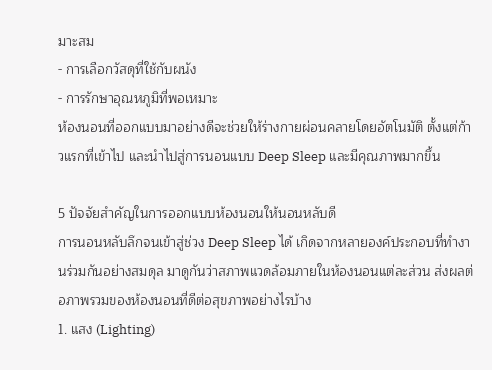มาะสม
- การเลือกวัสดุที่ใช้กับผนัง
- การรักษาอุณหภูมิที่พอเหมาะ
ห้องนอนที่ออกแบบมาอย่างดีจะช่วยให้ร่างกายผ่อนคลายโดยอัตโนมัติ ตั้งแต่ก้าวแรกที่เข้าไป และนำไปสู่การนอนแบบ Deep Sleep และมีคุณภาพมากขึ้น

5 ปัจจัยสำคัญในการออกแบบห้องนอนให้นอนหลับดี
การนอนหลับลึกจนเข้าสู่ช่วง Deep Sleep ได้ เกิดจากหลายองค์ประกอบที่ทำงานร่วมกันอย่างสมดุล มาดูกันว่าสภาพแวดล้อมภายในห้องนอนแต่ละส่วน ส่งผลต่อภาพรวมของห้องนอนที่ดีต่อสุขภาพอย่างไรบ้าง
1. แสง (Lighting)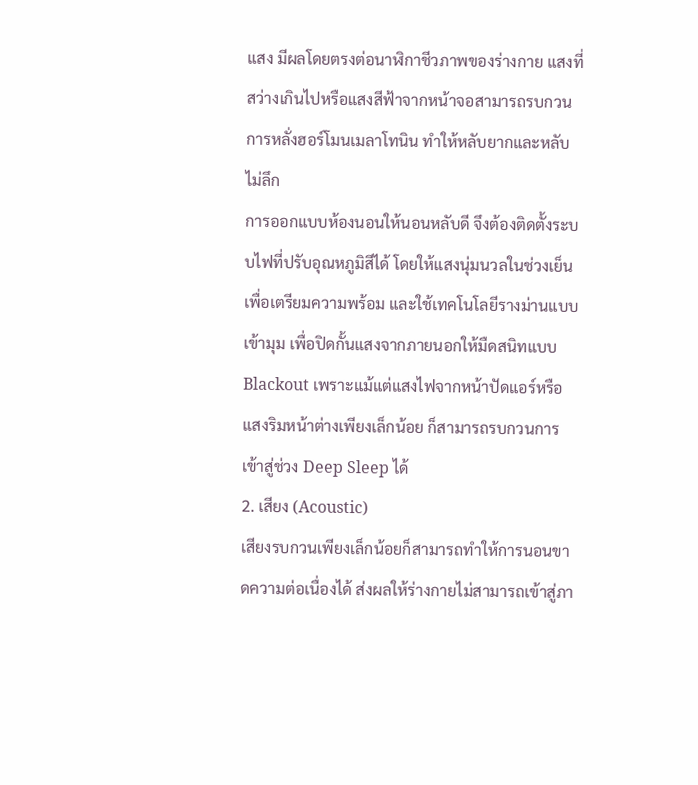แสง มีผลโดยตรงต่อนาฬิกาชีวภาพของร่างกาย แสงที่สว่างเกินไปหรือแสงสีฟ้าจากหน้าจอสามารถรบกวนการหลั่งฮอร์โมนเมลาโทนิน ทำให้หลับยากและหลับไม่ลึก
การออกแบบห้องนอนให้นอนหลับดี จึงต้องติดตั้งระบบไฟที่ปรับอุณหภูมิสีได้ โดยให้แสงนุ่มนวลในช่วงเย็นเพื่อเตรียมความพร้อม และใช้เทคโนโลยีรางม่านแบบเข้ามุม เพื่อปิดกั้นแสงจากภายนอกให้มืดสนิทแบบ Blackout เพราะแม้แต่แสงไฟจากหน้าปัดแอร์หรือแสงริมหน้าต่างเพียงเล็กน้อย ก็สามารถรบกวนการเข้าสู่ช่วง Deep Sleep ได้
2. เสียง (Acoustic)
เสียงรบกวนเพียงเล็กน้อยก็สามารถทำให้การนอนขาดความต่อเนื่องได้ ส่งผลให้ร่างกายไม่สามารถเข้าสู่ภา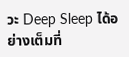วะ Deep Sleep ได้อย่างเต็มที่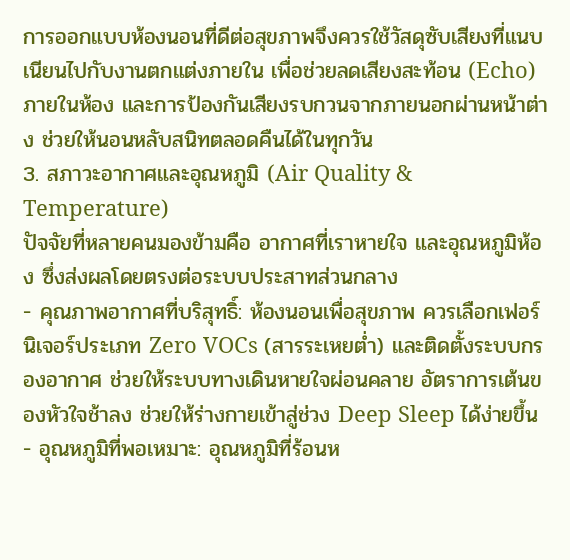การออกแบบห้องนอนที่ดีต่อสุขภาพจึงควรใช้วัสดุซับเสียงที่แนบเนียนไปกับงานตกแต่งภายใน เพื่อช่วยลดเสียงสะท้อน (Echo) ภายในห้อง และการป้องกันเสียงรบกวนจากภายนอกผ่านหน้าต่าง ช่วยให้นอนหลับสนิทตลอดคืนได้ในทุกวัน
3. สภาวะอากาศและอุณหภูมิ (Air Quality & Temperature)
ปัจจัยที่หลายคนมองข้ามคือ อากาศที่เราหายใจ และอุณหภูมิห้อง ซึ่งส่งผลโดยตรงต่อระบบประสาทส่วนกลาง
- คุณภาพอากาศที่บริสุทธิ์: ห้องนอนเพื่อสุขภาพ ควรเลือกเฟอร์นิเจอร์ประเภท Zero VOCs (สารระเหยต่ำ) และติดตั้งระบบกรองอากาศ ช่วยให้ระบบทางเดินหายใจผ่อนคลาย อัตราการเต้นของหัวใจช้าลง ช่วยให้ร่างกายเข้าสู่ช่วง Deep Sleep ได้ง่ายขึ้น
- อุณหภูมิที่พอเหมาะ: อุณหภูมิที่ร้อนห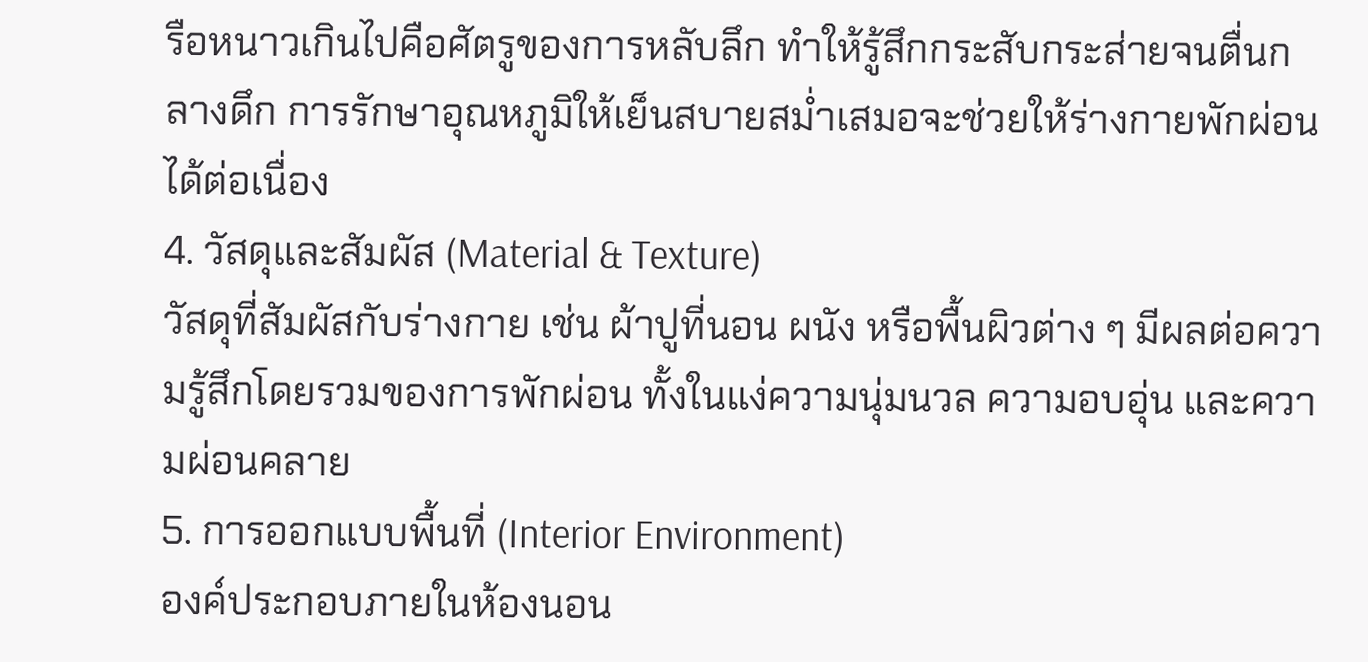รือหนาวเกินไปคือศัตรูของการหลับลึก ทำให้รู้สึกกระสับกระส่ายจนตื่นกลางดึก การรักษาอุณหภูมิให้เย็นสบายสม่ำเสมอจะช่วยให้ร่างกายพักผ่อนได้ต่อเนื่อง
4. วัสดุและสัมผัส (Material & Texture)
วัสดุที่สัมผัสกับร่างกาย เช่น ผ้าปูที่นอน ผนัง หรือพื้นผิวต่าง ๆ มีผลต่อความรู้สึกโดยรวมของการพักผ่อน ทั้งในแง่ความนุ่มนวล ความอบอุ่น และความผ่อนคลาย
5. การออกแบบพื้นที่ (Interior Environment)
องค์ประกอบภายในห้องนอน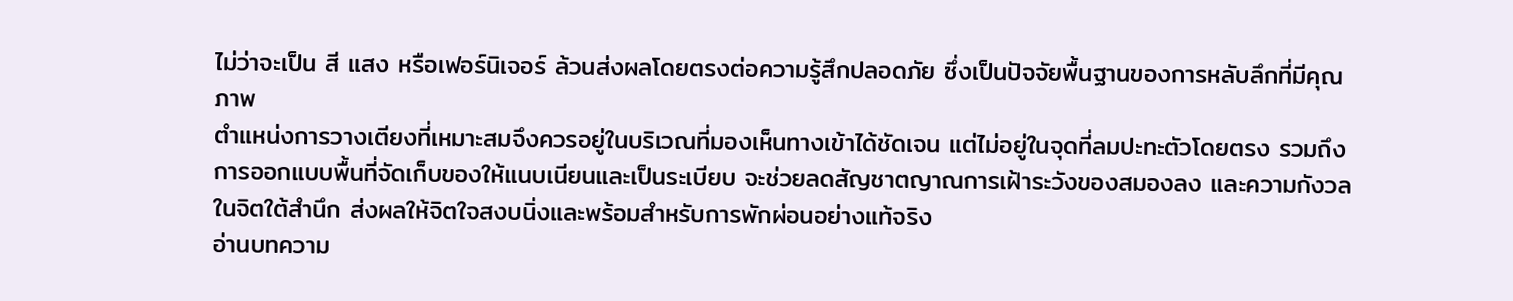ไม่ว่าจะเป็น สี แสง หรือเฟอร์นิเจอร์ ล้วนส่งผลโดยตรงต่อความรู้สึกปลอดภัย ซึ่งเป็นปัจจัยพื้นฐานของการหลับลึกที่มีคุณภาพ
ตำแหน่งการวางเตียงที่เหมาะสมจึงควรอยู่ในบริเวณที่มองเห็นทางเข้าได้ชัดเจน แต่ไม่อยู่ในจุดที่ลมปะทะตัวโดยตรง รวมถึงการออกแบบพื้นที่จัดเก็บของให้แนบเนียนและเป็นระเบียบ จะช่วยลดสัญชาตญาณการเฝ้าระวังของสมองลง และความกังวลในจิตใต้สำนึก ส่งผลให้จิตใจสงบนิ่งและพร้อมสำหรับการพักผ่อนอย่างแท้จริง
อ่านบทความ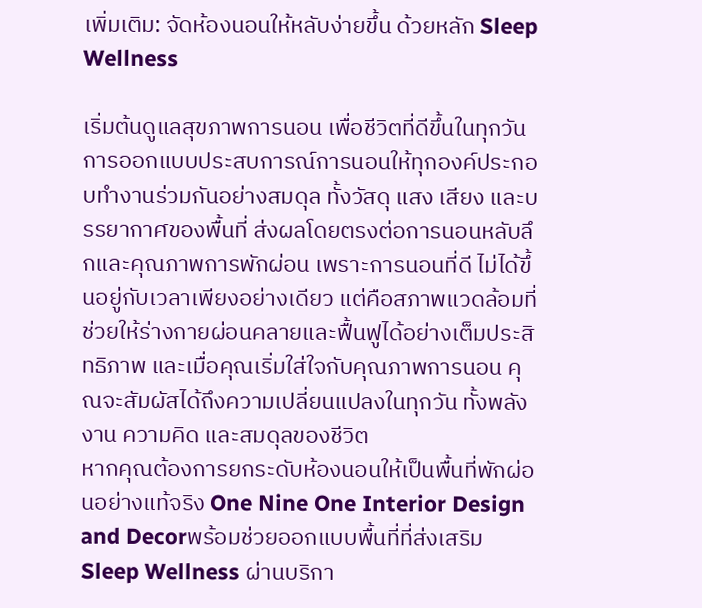เพิ่มเติม: จัดห้องนอนให้หลับง่ายขึ้น ด้วยหลัก Sleep Wellness

เริ่มต้นดูแลสุขภาพการนอน เพื่อชีวิตที่ดีขึ้นในทุกวัน
การออกแบบประสบการณ์การนอนให้ทุกองค์ประกอบทำงานร่วมกันอย่างสมดุล ทั้งวัสดุ แสง เสียง และบรรยากาศของพื้นที่ ส่งผลโดยตรงต่อการนอนหลับลึกและคุณภาพการพักผ่อน เพราะการนอนที่ดี ไม่ได้ขึ้นอยู่กับเวลาเพียงอย่างเดียว แต่คือสภาพแวดล้อมที่ช่วยให้ร่างกายผ่อนคลายและฟื้นฟูได้อย่างเต็มประสิทธิภาพ และเมื่อคุณเริ่มใส่ใจกับคุณภาพการนอน คุณจะสัมผัสได้ถึงความเปลี่ยนแปลงในทุกวัน ทั้งพลังงาน ความคิด และสมดุลของชีวิต
หากคุณต้องการยกระดับห้องนอนให้เป็นพื้นที่พักผ่อนอย่างแท้จริง One Nine One Interior Design and Decorพร้อมช่วยออกแบบพื้นที่ที่ส่งเสริม Sleep Wellness ผ่านบริกา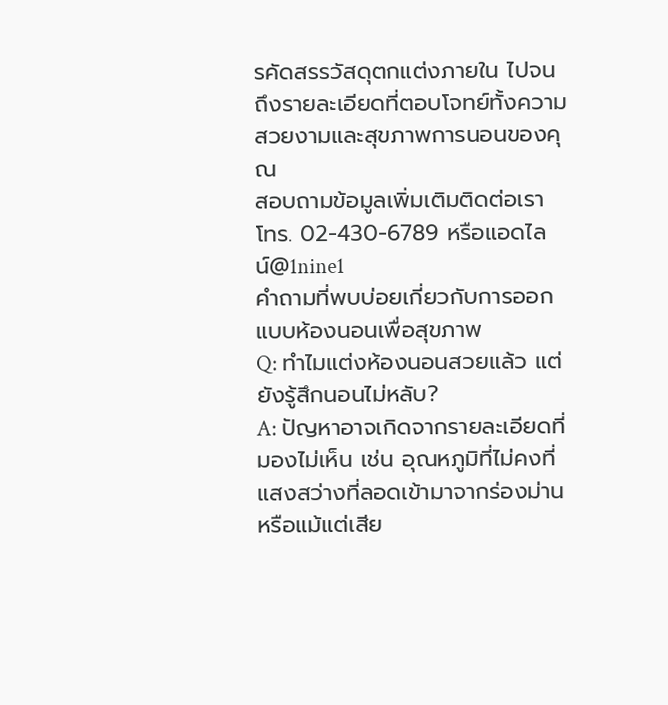รคัดสรรวัสดุตกแต่งภายใน ไปจนถึงรายละเอียดที่ตอบโจทย์ทั้งความสวยงามและสุขภาพการนอนของคุณ
สอบถามข้อมูลเพิ่มเติมติดต่อเรา โทร. 02-430-6789 หรือแอดไลน์@1nine1
คำถามที่พบบ่อยเกี่ยวกับการออกแบบห้องนอนเพื่อสุขภาพ
Q: ทำไมแต่งห้องนอนสวยแล้ว แต่ยังรู้สึกนอนไม่หลับ?
A: ปัญหาอาจเกิดจากรายละเอียดที่มองไม่เห็น เช่น อุณหภูมิที่ไม่คงที่ แสงสว่างที่ลอดเข้ามาจากร่องม่าน หรือแม้แต่เสีย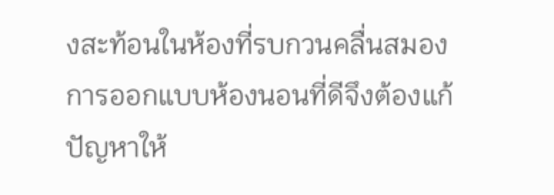งสะท้อนในห้องที่รบกวนคลื่นสมอง การออกแบบห้องนอนที่ดีจึงต้องแก้ปัญหาให้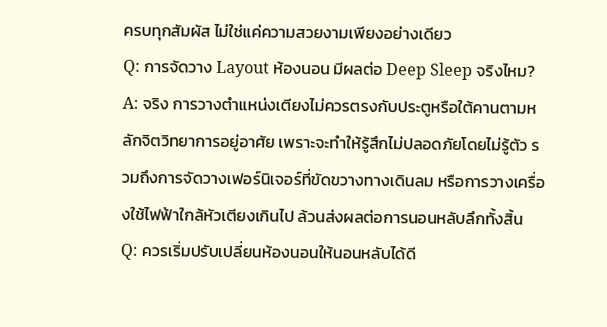ครบทุกสัมผัส ไม่ใช่แค่ความสวยงามเพียงอย่างเดียว
Q: การจัดวาง Layout ห้องนอน มีผลต่อ Deep Sleep จริงไหม?
A: จริง การวางตำแหน่งเตียงไม่ควรตรงกับประตูหรือใต้คานตามหลักจิตวิทยาการอยู่อาศัย เพราะจะทำให้รู้สึกไม่ปลอดภัยโดยไม่รู้ตัว รวมถึงการจัดวางเฟอร์นิเจอร์ที่ขัดขวางทางเดินลม หรือการวางเครื่องใช้ไฟฟ้าใกล้หัวเตียงเกินไป ล้วนส่งผลต่อการนอนหลับลึกทั้งสิ้น
Q: ควรเริ่มปรับเปลี่ยนห้องนอนให้นอนหลับได้ดี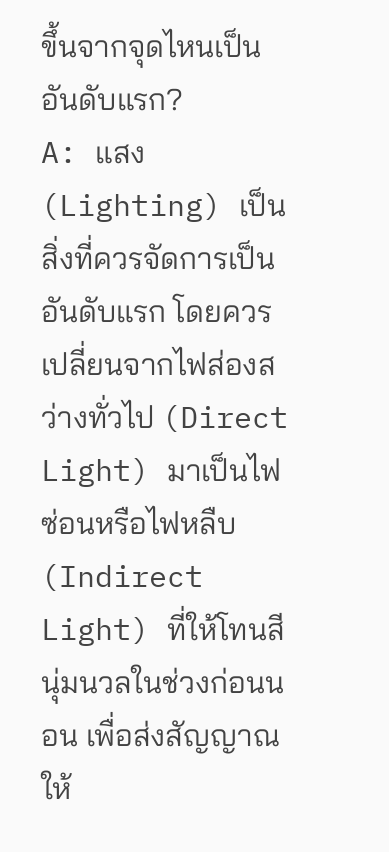ขึ้นจากจุดไหนเป็นอันดับแรก?
A: แสง (Lighting) เป็นสิ่งที่ควรจัดการเป็นอันดับแรก โดยควรเปลี่ยนจากไฟส่องสว่างทั่วไป (Direct Light) มาเป็นไฟซ่อนหรือไฟหลืบ (Indirect Light) ที่ให้โทนสีนุ่มนวลในช่วงก่อนนอน เพื่อส่งสัญญาณให้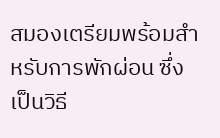สมองเตรียมพร้อมสำหรับการพักผ่อน ซึ่งเป็นวิธี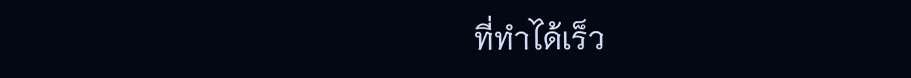ที่ทำได้เร็ว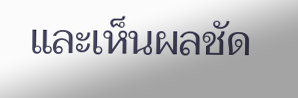และเห็นผลชัด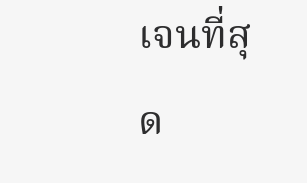เจนที่สุด